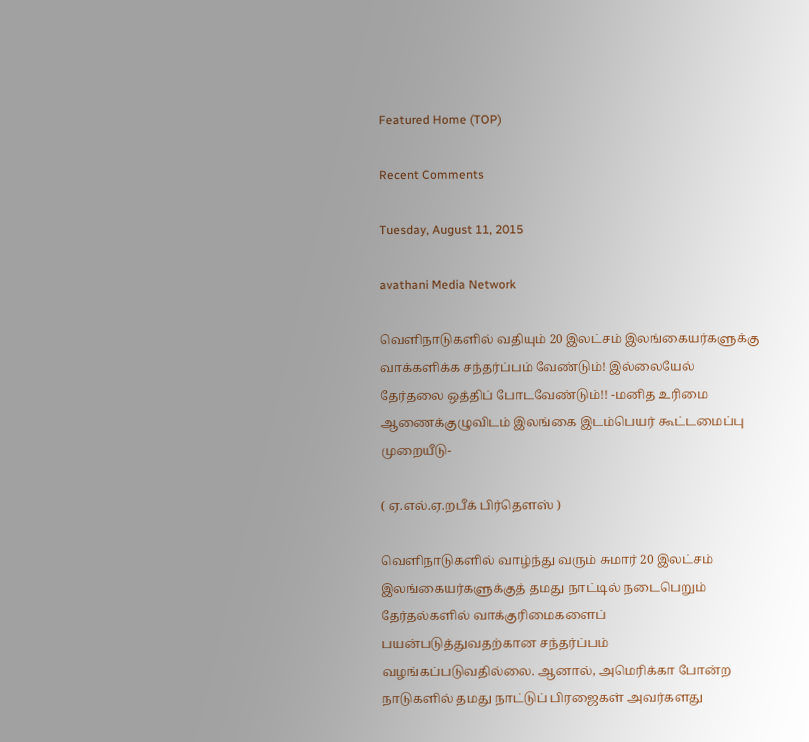Featured Home (TOP)

Recent Comments

Tuesday, August 11, 2015

avathani Media Network

வெளிநாடுகளில் வதியும் 20 இலட்சம் இலங்கையர்களுக்கு வாக்களிக்க சந்தர்ப்பம் வேண்டும்! இல்லையேல் தேர்தலை ஒத்திப் போடவேண்டும்!! -மனித உரிமை ஆணைக்குழுவிடம் இலங்கை இடம்பெயர் கூட்டமைப்பு முறையீடு-

( ஏ.எல்.ஏ.றபீக் பிர்தௌஸ் )

வெளிநாடுகளில் வாழ்ந்து வரும் சுமார் 20 இலட்சம் இலங்கையர்களுக்குத் தமது நாட்டில் நடைபெறும் தேர்தல்களில் வாக்குரிமைகளைப் பயன்படுத்துவதற்கான சந்தர்ப்பம் வழங்கப்படுவதில்லை. ஆனால், அமெரிக்கா போன்ற நாடுகளில் தமது நாட்டுப் பிரஜைகள் அவர்களது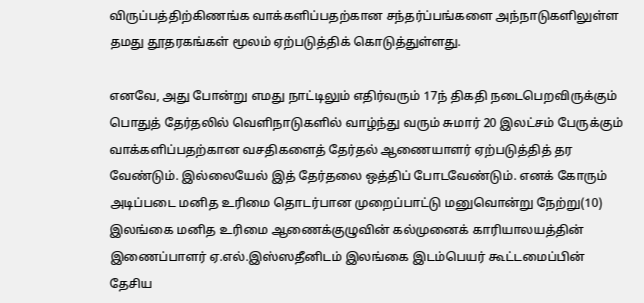விருப்பத்திற்கிணங்க வாக்களிப்பதற்கான சந்தர்ப்பங்களை அந்நாடுகளிலுள்ள தமது தூதரகங்கள் மூலம் ஏற்படுத்திக் கொடுத்துள்ளது.

எனவே, அது போன்று எமது நாட்டிலும் எதிர்வரும் 17ந் திகதி நடைபெறவிருக்கும் பொதுத் தேர்தலில் வெளிநாடுகளில் வாழ்ந்து வரும் சுமார் 20 இலட்சம் பேருக்கும் வாக்களிப்பதற்கான வசதிகளைத் தேர்தல் ஆணையாளர் ஏற்படுத்தித் தர வேண்டும். இல்லையேல் இத் தேர்தலை ஒத்திப் போடவேண்டும். எனக் கோரும் அடிப்படை மனித உரிமை தொடர்பான முறைப்பாட்டு மனுவொன்று நேற்று(10) இலங்கை மனித உரிமை ஆணைக்குழுவின் கல்முனைக் காரியாலயத்தின் இணைப்பாளர் ஏ.எல்.இஸ்ஸதீனிடம் இலங்கை இடம்பெயர் கூட்டமைப்பின் தேசிய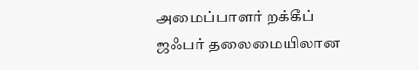அமைப்பாளர் றக்கீப் ஜஃபர் தலைமையிலான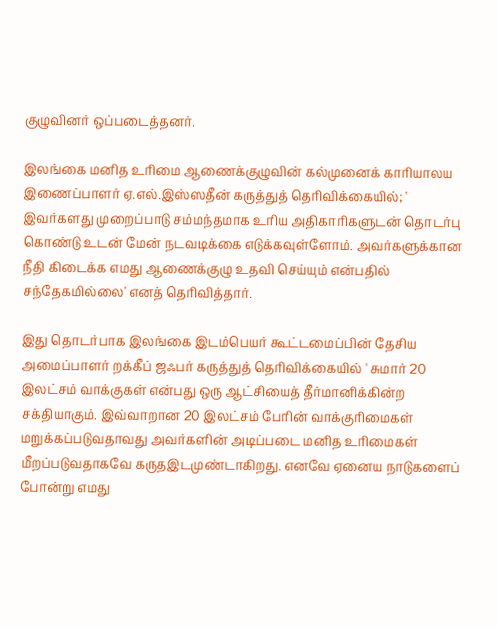குழுவினர் ஒப்படைத்தனர்.

இலங்கை மனித உரிமை ஆணைக்குழுவின் கல்முனைக் காரியாலய இணைப்பாளர் ஏ.எல்.இஸ்ஸதீன் கருத்துத் தெரிவிக்கையில்; ' இவர்களது முறைப்பாடு சம்மந்தமாக உரிய அதிகாரிகளுடன் தொடர்பு கொண்டு உடன் மேன் நடவடிக்கை எடுக்கவுள்ளோம். அவர்களுக்கான நீதி கிடைக்க எமது ஆணைக்குழு உதவி செய்யும் என்பதில் சந்தேகமில்லை' எனத் தெரிவித்தார்.

இது தொடர்பாக இலங்கை இடம்பெயர் கூட்டமைப்பின் தேசிய அமைப்பாளர் றக்கீப் ஜஃபர் கருத்துத் தெரிவிக்கையில் ' சுமார் 20 இலட்சம் வாக்குகள் என்பது ஒரு ஆட்சியைத் தீர்மானிக்கின்ற சக்தியாகும். இவ்வாறான 20 இலட்சம் பேரின் வாக்குரிமைகள் மறுக்கப்படுவதாவது அவர்களின் அடிப்படை மனித உரிமைகள் மீறப்படுவதாகவே கருதஇடமுண்டாகிறது. எனவே ஏனைய நாடுகளைப் போன்று எமது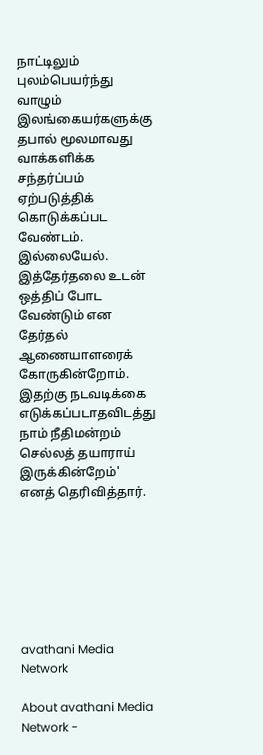நாட்டிலும் புலம்பெயர்ந்து வாழும் இலங்கையர்களுக்கு தபால் மூலமாவது வாக்களிக்க சந்தர்ப்பம் ஏற்படுத்திக் கொடுக்கப்பட வேண்டம். இல்லையேல். இத்தேர்தலை உடன் ஒத்திப் போட வேண்டும் என தேர்தல் ஆணையாளரைக் கோருகின்றோம். இதற்கு நடவடிக்கை எடுக்கப்படாதவிடத்து நாம் நீதிமன்றம் செல்லத் தயாராய் இருக்கின்றேம்' எனத் தெரிவித்தார்.







avathani Media Network

About avathani Media Network -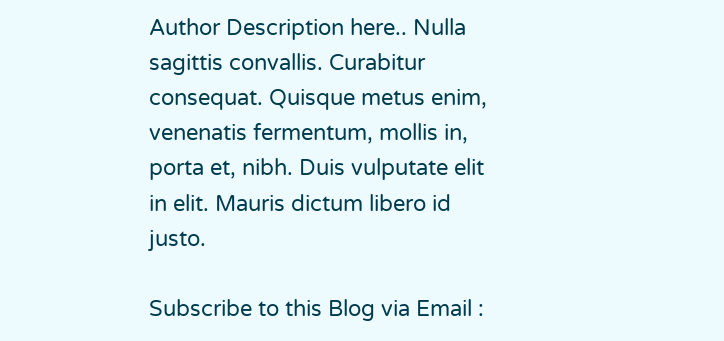Author Description here.. Nulla sagittis convallis. Curabitur consequat. Quisque metus enim, venenatis fermentum, mollis in, porta et, nibh. Duis vulputate elit in elit. Mauris dictum libero id justo.

Subscribe to this Blog via Email :